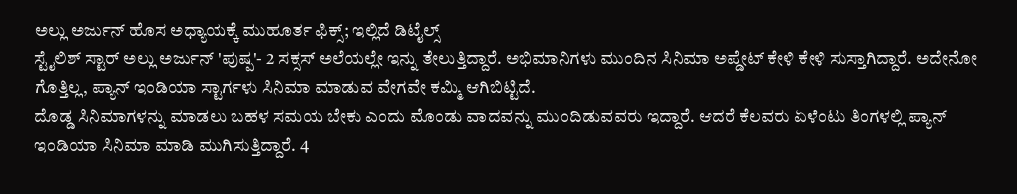ಅಲ್ಲು ಅರ್ಜುನ್ ಹೊಸ ಅಧ್ಯಾಯಕ್ಕೆ ಮುಹೂರ್ತ ಫಿಕ್ಸ್; ಇಲ್ಲಿದೆ ಡಿಟೈಲ್ಸ್
ಸ್ಟೈಲಿಶ್ ಸ್ಟಾರ್ ಅಲ್ಲು ಅರ್ಜುನ್ 'ಪುಷ್ಪ'- 2 ಸಕ್ಸಸ್ ಅಲೆಯಲ್ಲೇ ಇನ್ನು ತೇಲುತ್ತಿದ್ದಾರೆ. ಅಭಿಮಾನಿಗಳು ಮುಂದಿನ ಸಿನಿಮಾ ಅಪ್ಡೇಟ್ ಕೇಳಿ ಕೇಳಿ ಸುಸ್ತಾಗಿದ್ದಾರೆ. ಅದೇನೋ ಗೊತ್ತಿಲ್ಲ, ಪ್ಯಾನ್ ಇಂಡಿಯಾ ಸ್ಟಾರ್ಗಳು ಸಿನಿಮಾ ಮಾಡುವ ವೇಗವೇ ಕಮ್ಮಿ ಆಗಿಬಿಟ್ಟಿದೆ.
ದೊಡ್ಡ ಸಿನಿಮಾಗಳನ್ನು ಮಾಡಲು ಬಹಳ ಸಮಯ ಬೇಕು ಎಂದು ಮೊಂಡು ವಾದವನ್ನು ಮುಂದಿಡುವವರು ಇದ್ದಾರೆ. ಆದರೆ ಕೆಲವರು ಏಳೆಂಟು ತಿಂಗಳಲ್ಲಿ ಪ್ಯಾನ್ ಇಂಡಿಯಾ ಸಿನಿಮಾ ಮಾಡಿ ಮುಗಿಸುತ್ತಿದ್ದಾರೆ. 4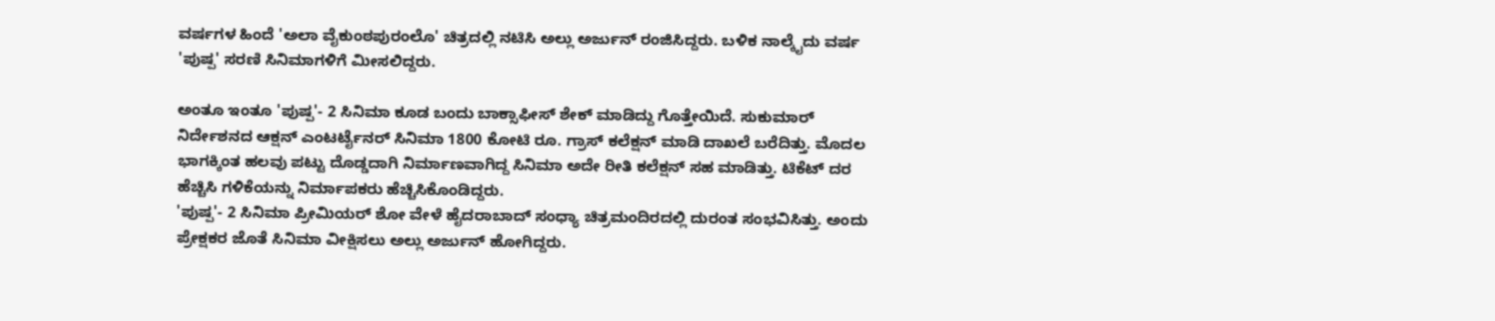ವರ್ಷಗಳ ಹಿಂದೆ 'ಅಲಾ ವೈಕುಂಠಪುರಂಲೊ' ಚಿತ್ರದಲ್ಲಿ ನಟಿಸಿ ಅಲ್ಲು ಅರ್ಜುನ್ ರಂಜಿಸಿದ್ದರು. ಬಳಿಕ ನಾಲ್ಕೈದು ವರ್ಷ 'ಪುಷ್ಪ' ಸರಣಿ ಸಿನಿಮಾಗಳಿಗೆ ಮೀಸಲಿದ್ದರು.

ಅಂತೂ ಇಂತೂ 'ಪುಷ್ಪ'- 2 ಸಿನಿಮಾ ಕೂಡ ಬಂದು ಬಾಕ್ಸಾಫೀಸ್ ಶೇಕ್ ಮಾಡಿದ್ದು ಗೊತ್ತೇಯಿದೆ. ಸುಕುಮಾರ್ ನಿರ್ದೇಶನದ ಆಕ್ಷನ್ ಎಂಟರ್ಟೈನರ್ ಸಿನಿಮಾ 1800 ಕೋಟಿ ರೂ. ಗ್ರಾಸ್ ಕಲೆಕ್ಷನ್ ಮಾಡಿ ದಾಖಲೆ ಬರೆದಿತ್ತು. ಮೊದಲ ಭಾಗಕ್ಕಿಂತ ಹಲವು ಪಟ್ಟು ದೊಡ್ಡದಾಗಿ ನಿರ್ಮಾಣವಾಗಿದ್ದ ಸಿನಿಮಾ ಅದೇ ರೀತಿ ಕಲೆಕ್ಷನ್ ಸಹ ಮಾಡಿತ್ತು. ಟಿಕೆಟ್ ದರ ಹೆಚ್ಚಿಸಿ ಗಳಿಕೆಯನ್ನು ನಿರ್ಮಾಪಕರು ಹೆಚ್ಚಿಸಿಕೊಂಡಿದ್ದರು.
'ಪುಷ್ಪ'- 2 ಸಿನಿಮಾ ಪ್ರೀಮಿಯರ್ ಶೋ ವೇಳೆ ಹೈದರಾಬಾದ್ ಸಂಧ್ಯಾ ಚಿತ್ರಮಂದಿರದಲ್ಲಿ ದುರಂತ ಸಂಭವಿಸಿತ್ತು. ಅಂದು ಪ್ರೇಕ್ಷಕರ ಜೊತೆ ಸಿನಿಮಾ ವೀಕ್ಷಿಸಲು ಅಲ್ಲು ಅರ್ಜುನ್ ಹೋಗಿದ್ದರು.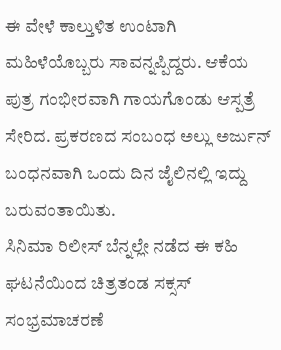ಈ ವೇಳೆ ಕಾಲ್ತುಳಿತ ಉಂಟಾಗಿ ಮಹಿಳೆಯೊಬ್ಬರು ಸಾವನ್ನಪ್ಪಿದ್ದರು. ಆಕೆಯ ಪುತ್ರ ಗಂಭೀರವಾಗಿ ಗಾಯಗೊಂಡು ಆಸ್ಪತ್ರೆ ಸೇರಿದ. ಪ್ರಕರಣದ ಸಂಬಂಧ ಅಲ್ಲು ಅರ್ಜುನ್ ಬಂಧನವಾಗಿ ಒಂದು ದಿನ ಜೈಲಿನಲ್ಲಿ ಇದ್ದು ಬರುವಂತಾಯಿತು.
ಸಿನಿಮಾ ರಿಲೀಸ್ ಬೆನ್ನಲ್ಲೇ ನಡೆದ ಈ ಕಹಿ ಘಟನೆಯಿಂದ ಚಿತ್ರತಂಡ ಸಕ್ಸಸ್ ಸಂಭ್ರಮಾಚರಣೆ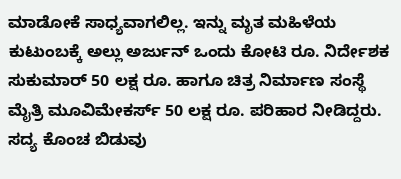ಮಾಡೋಕೆ ಸಾಧ್ಯವಾಗಲಿಲ್ಲ. ಇನ್ನು ಮೃತ ಮಹಿಳೆಯ ಕುಟುಂಬಕ್ಕೆ ಅಲ್ಲು ಅರ್ಜುನ್ ಒಂದು ಕೋಟಿ ರೂ. ನಿರ್ದೇಶಕ ಸುಕುಮಾರ್ 50 ಲಕ್ಷ ರೂ. ಹಾಗೂ ಚಿತ್ರ ನಿರ್ಮಾಣ ಸಂಸ್ಥೆ ಮೈತ್ರಿ ಮೂವಿಮೇಕರ್ಸ್ 50 ಲಕ್ಷ ರೂ. ಪರಿಹಾರ ನೀಡಿದ್ದರು. ಸದ್ಯ ಕೊಂಚ ಬಿಡುವು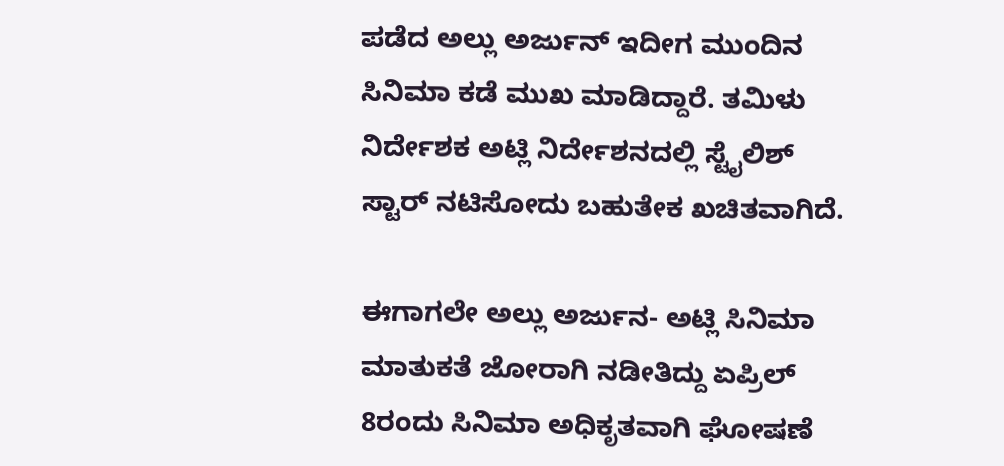ಪಡೆದ ಅಲ್ಲು ಅರ್ಜುನ್ ಇದೀಗ ಮುಂದಿನ ಸಿನಿಮಾ ಕಡೆ ಮುಖ ಮಾಡಿದ್ದಾರೆ. ತಮಿಳು ನಿರ್ದೇಶಕ ಅಟ್ಲಿ ನಿರ್ದೇಶನದಲ್ಲಿ ಸ್ಟೈಲಿಶ್ ಸ್ಟಾರ್ ನಟಿಸೋದು ಬಹುತೇಕ ಖಚಿತವಾಗಿದೆ.

ಈಗಾಗಲೇ ಅಲ್ಲು ಅರ್ಜುನ- ಅಟ್ಲಿ ಸಿನಿಮಾ ಮಾತುಕತೆ ಜೋರಾಗಿ ನಡೀತಿದ್ದು ಏಪ್ರಿಲ್ 8ರಂದು ಸಿನಿಮಾ ಅಧಿಕೃತವಾಗಿ ಘೋಷಣೆ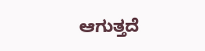ಆಗುತ್ತದೆ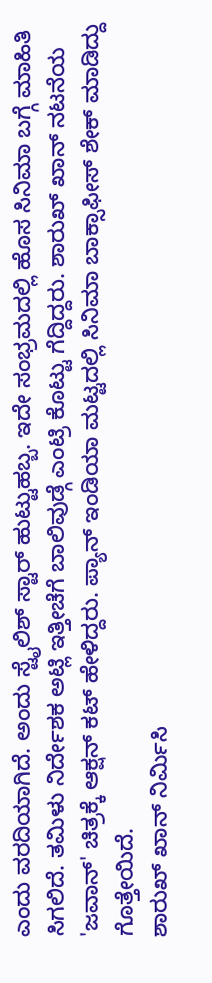ಎಂದು ವರದಿಯಾಗಿದೆ. ಅಂದು ಸ್ಟೈಲಿಶ್ ಸ್ಟಾರ್ ಹುಟ್ಟುಹಬ್ಬ. ಇದೇ ಸಂಭ್ರಮದಲ್ಲಿ ಹೊಸ ಸಿನಿಮಾ ಬಗ್ಗೆ ಮಾಹಿತಿ ಸಿಗಲಿದೆ. ತಮಿಳು ನಿರ್ದೇಶಕ ಅಟ್ಲಿ ಇತ್ತೀಚೆಗೆ ಬಾಲಿವುಡ್ಗೆ ಎಂಟ್ರಿ ಕೊಟ್ಟು ಗೆದ್ದಿದ್ದರು. ಶಾರುಖ್ ಖಾನ್ ನಟನೆಯ 'ಜವಾನ್' ಚಿತ್ರಕ್ಕೆ ಆಕ್ಷನ್ ಕಟ್ ಹೇಳಿದ್ದರು. ಪ್ಯಾನ್ ಇಂಡಿಯಾ ಮಟ್ಟದಲ್ಲಿ ಸಿನಿಮಾ ಬಾಕ್ಸಾಫೀಸ್ ಶೇಕ್ ಮಾಡಿದ್ದು ಗೊತ್ತೇಯಿದೆ.
ಶಾರುಖ್ ಖಾನ್ ನಿರ್ಮಿಸಿ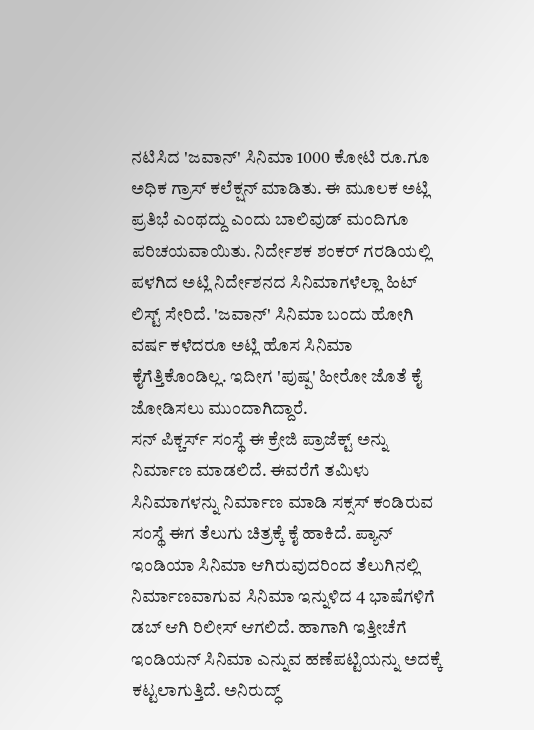ನಟಿಸಿದ 'ಜವಾನ್' ಸಿನಿಮಾ 1000 ಕೋಟಿ ರೂ.ಗೂ ಅಧಿಕ ಗ್ರಾಸ್ ಕಲೆಕ್ಷನ್ ಮಾಡಿತು. ಈ ಮೂಲಕ ಅಟ್ಲಿ ಪ್ರತಿಭೆ ಎಂಥದ್ದು ಎಂದು ಬಾಲಿವುಡ್ ಮಂದಿಗೂ ಪರಿಚಯವಾಯಿತು. ನಿರ್ದೇಶಕ ಶಂಕರ್ ಗರಡಿಯಲ್ಲಿ ಪಳಗಿದ ಅಟ್ಲಿ ನಿರ್ದೇಶನದ ಸಿನಿಮಾಗಳೆಲ್ಲಾ ಹಿಟ್ ಲಿಸ್ಟ್ ಸೇರಿದೆ. 'ಜವಾನ್' ಸಿನಿಮಾ ಬಂದು ಹೋಗಿ ವರ್ಷ ಕಳೆದರೂ ಅಟ್ಲಿ ಹೊಸ ಸಿನಿಮಾ ಕೈಗೆತ್ತಿಕೊಂಡಿಲ್ಲ. ಇದೀಗ 'ಪುಷ್ಪ' ಹೀರೋ ಜೊತೆ ಕೈ ಜೋಡಿಸಲು ಮುಂದಾಗಿದ್ದಾರೆ.
ಸನ್ ಪಿಕ್ಚರ್ಸ್ ಸಂಸ್ಥೆ ಈ ಕ್ರೇಜಿ ಪ್ರಾಜೆಕ್ಟ್ ಅನ್ನು ನಿರ್ಮಾಣ ಮಾಡಲಿದೆ. ಈವರೆಗೆ ತಮಿಳು ಸಿನಿಮಾಗಳನ್ನು ನಿರ್ಮಾಣ ಮಾಡಿ ಸಕ್ಸಸ್ ಕಂಡಿರುವ ಸಂಸ್ಥೆ ಈಗ ತೆಲುಗು ಚಿತ್ರಕ್ಕೆ ಕೈ ಹಾಕಿದೆ. ಪ್ಯಾನ್ ಇಂಡಿಯಾ ಸಿನಿಮಾ ಆಗಿರುವುದರಿಂದ ತೆಲುಗಿನಲ್ಲಿ ನಿರ್ಮಾಣವಾಗುವ ಸಿನಿಮಾ ಇನ್ನುಳಿದ 4 ಭಾಷೆಗಳಿಗೆ ಡಬ್ ಆಗಿ ರಿಲೀಸ್ ಆಗಲಿದೆ. ಹಾಗಾಗಿ ಇತ್ತೀಚೆಗೆ ಇಂಡಿಯನ್ ಸಿನಿಮಾ ಎನ್ನುವ ಹಣೆಪಟ್ಟಿಯನ್ನು ಅದಕ್ಕೆ ಕಟ್ಟಲಾಗುತ್ತಿದೆ. ಅನಿರುದ್ಧ್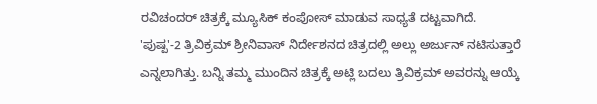ರವಿಚಂದರ್ ಚಿತ್ರಕ್ಕೆ ಮ್ಯೂಸಿಕ್ ಕಂಪೋಸ್ ಮಾಡುವ ಸಾಧ್ಯತೆ ದಟ್ಟವಾಗಿದೆ.
'ಪುಷ್ಪ'-2 ತ್ರಿವಿಕ್ರಮ್ ಶ್ರೀನಿವಾಸ್ ನಿರ್ದೇಶನದ ಚಿತ್ರದಲ್ಲಿ ಅಲ್ಲು ಅರ್ಜುನ್ ನಟಿಸುತ್ತಾರೆ ಎನ್ನಲಾಗಿತ್ತು. ಬನ್ನಿ ತಮ್ಮ ಮುಂದಿನ ಚಿತ್ರಕ್ಕೆ ಅಟ್ಲಿ ಬದಲು ತ್ರಿವಿಕ್ರಮ್ ಅವರನ್ನು ಆಯ್ಕೆ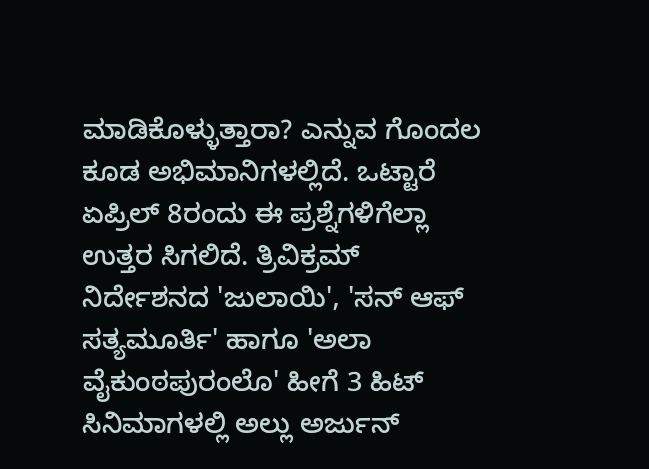ಮಾಡಿಕೊಳ್ಳುತ್ತಾರಾ? ಎನ್ನುವ ಗೊಂದಲ ಕೂಡ ಅಭಿಮಾನಿಗಳಲ್ಲಿದೆ. ಒಟ್ಟಾರೆ ಏಪ್ರಿಲ್ 8ರಂದು ಈ ಪ್ರಶ್ನೆಗಳಿಗೆಲ್ಲಾ ಉತ್ತರ ಸಿಗಲಿದೆ. ತ್ರಿವಿಕ್ರಮ್ ನಿರ್ದೇಶನದ 'ಜುಲಾಯಿ', 'ಸನ್ ಆಫ್ ಸತ್ಯಮೂರ್ತಿ' ಹಾಗೂ 'ಅಲಾ ವೈಕುಂಠಪುರಂಲೊ' ಹೀಗೆ 3 ಹಿಟ್ ಸಿನಿಮಾಗಳಲ್ಲಿ ಅಲ್ಲು ಅರ್ಜುನ್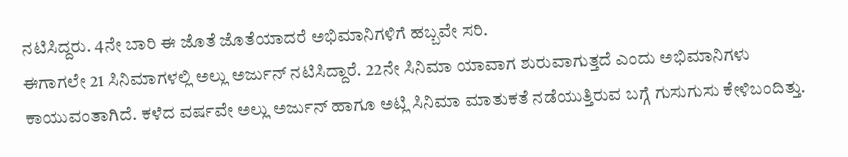ನಟಿಸಿದ್ದರು. 4ನೇ ಬಾರಿ ಈ ಜೊತೆ ಜೊತೆಯಾದರೆ ಅಭಿಮಾನಿಗಳಿಗೆ ಹಬ್ಬವೇ ಸರಿ.
ಈಗಾಗಲೇ 21 ಸಿನಿಮಾಗಳಲ್ಲಿ ಅಲ್ಲು ಅರ್ಜುನ್ ನಟಿಸಿದ್ದಾರೆ. 22ನೇ ಸಿನಿಮಾ ಯಾವಾಗ ಶುರುವಾಗುತ್ತದೆ ಎಂದು ಅಭಿಮಾನಿಗಳು ಕಾಯುವಂತಾಗಿದೆ. ಕಳೆದ ವರ್ಷವೇ ಅಲ್ಲು ಅರ್ಜುನ್ ಹಾಗೂ ಅಟ್ಲಿ ಸಿನಿಮಾ ಮಾತುಕತೆ ನಡೆಯುತ್ತಿರುವ ಬಗ್ಗೆ ಗುಸುಗುಸು ಕೇಳಿಬಂದಿತ್ತು.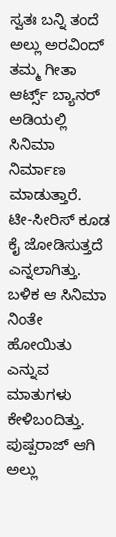ಸ್ವತಃ ಬನ್ನಿ ತಂದೆ ಅಲ್ಲು ಅರವಿಂದ್ ತಮ್ಮ ಗೀತಾ ಆರ್ಟ್ಸ್ ಬ್ಯಾನರ್ ಅಡಿಯಲ್ಲಿ ಸಿನಿಮಾ ನಿರ್ಮಾಣ ಮಾಡುತ್ತಾರೆ. ಟೀ-ಸೀರಿಸ್ ಕೂಡ ಕೈ ಜೋಡಿಸುತ್ತದೆ ಎನ್ನಲಾಗಿತ್ತು. ಬಳಿಕ ಆ ಸಿನಿಮಾ ನಿಂತೇ ಹೋಯಿತು ಎನ್ನುವ ಮಾತುಗಳು ಕೇಳಿಬಂದಿತ್ತು.
ಪುಷ್ಪರಾಜ್ ಆಗಿ ಅಲ್ಲು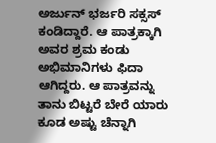ಅರ್ಜುನ್ ಭರ್ಜರಿ ಸಕ್ಸಸ್ ಕಂಡಿದ್ದಾರೆ. ಆ ಪಾತ್ರಕ್ಕಾಗಿ ಅವರ ಶ್ರಮ ಕಂಡು ಅಭಿಮಾನಿಗಳು ಫಿದಾ ಆಗಿದ್ದರು. ಆ ಪಾತ್ರವನ್ನು ತಾನು ಬಿಟ್ಟರೆ ಬೇರೆ ಯಾರು ಕೂಡ ಅಷ್ಟು ಚೆನ್ನಾಗಿ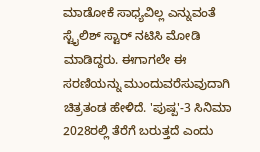ಮಾಡೋಕೆ ಸಾಧ್ಯವಿಲ್ಲ ಎನ್ನುವಂತೆ ಸ್ಟೈಲಿಶ್ ಸ್ಟಾರ್ ನಟಿಸಿ ಮೋಡಿ ಮಾಡಿದ್ದರು. ಈಗಾಗಲೇ ಈ ಸರಣಿಯನ್ನು ಮುಂದುವರೆಸುವುದಾಗಿ ಚಿತ್ರತಂಡ ಹೇಳಿದೆ. 'ಪುಷ್ಪ'-3 ಸಿನಿಮಾ 2028ರಲ್ಲಿ ತೆರೆಗೆ ಬರುತ್ತದೆ ಎಂದು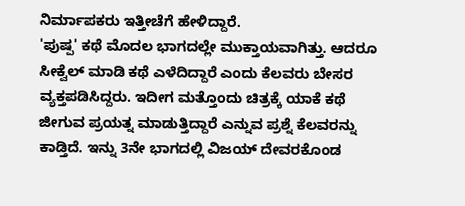ನಿರ್ಮಾಪಕರು ಇತ್ತೀಚೆಗೆ ಹೇಳಿದ್ದಾರೆ.
'ಪುಷ್ಪ' ಕಥೆ ಮೊದಲ ಭಾಗದಲ್ಲೇ ಮುಕ್ತಾಯವಾಗಿತ್ತು. ಆದರೂ ಸೀಕ್ವೆಲ್ ಮಾಡಿ ಕಥೆ ಎಳೆದಿದ್ದಾರೆ ಎಂದು ಕೆಲವರು ಬೇಸರ ವ್ಯಕ್ತಪಡಿಸಿದ್ದರು. ಇದೀಗ ಮತ್ತೊಂದು ಚಿತ್ರಕ್ಕೆ ಯಾಕೆ ಕಥೆ ಜೀಗುವ ಪ್ರಯತ್ನ ಮಾಡುತ್ತಿದ್ದಾರೆ ಎನ್ನುವ ಪ್ರಶ್ನೆ ಕೆಲವರನ್ನು ಕಾಡ್ತಿದೆ. ಇನ್ನು 3ನೇ ಭಾಗದಲ್ಲಿ ವಿಜಯ್ ದೇವರಕೊಂಡ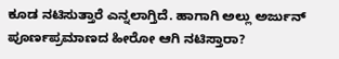ಕೂಡ ನಟಿಸುತ್ತಾರೆ ಎನ್ನಲಾಗ್ತಿದೆ. ಹಾಗಾಗಿ ಅಲ್ಲು ಅರ್ಜುನ್ ಪೂರ್ಣಪ್ರಮಾಣದ ಹೀರೋ ಆಗಿ ನಟಿಸ್ತಾರಾ?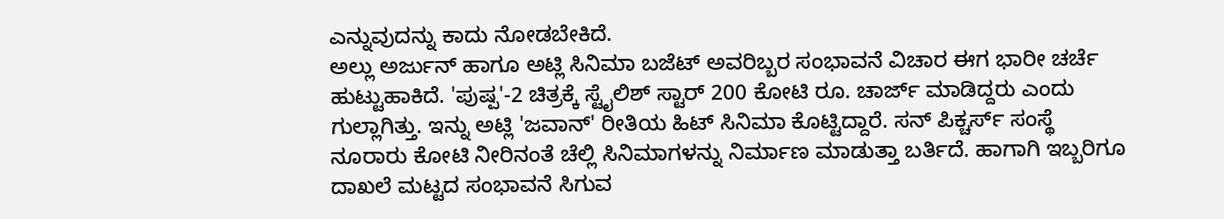ಎನ್ನುವುದನ್ನು ಕಾದು ನೋಡಬೇಕಿದೆ.
ಅಲ್ಲು ಅರ್ಜುನ್ ಹಾಗೂ ಅಟ್ಲಿ ಸಿನಿಮಾ ಬಜೆಟ್ ಅವರಿಬ್ಬರ ಸಂಭಾವನೆ ವಿಚಾರ ಈಗ ಭಾರೀ ಚರ್ಚೆ ಹುಟ್ಟುಹಾಕಿದೆ. 'ಪುಷ್ಪ'-2 ಚಿತ್ರಕ್ಕೆ ಸ್ಟೈಲಿಶ್ ಸ್ಟಾರ್ 200 ಕೋಟಿ ರೂ. ಚಾರ್ಜ್ ಮಾಡಿದ್ದರು ಎಂದು ಗುಲ್ಲಾಗಿತ್ತು. ಇನ್ನು ಅಟ್ಲಿ 'ಜವಾನ್' ರೀತಿಯ ಹಿಟ್ ಸಿನಿಮಾ ಕೊಟ್ಟಿದ್ದಾರೆ. ಸನ್ ಪಿಕ್ಚರ್ಸ್ ಸಂಸ್ಥೆ ನೂರಾರು ಕೋಟಿ ನೀರಿನಂತೆ ಚೆಲ್ಲಿ ಸಿನಿಮಾಗಳನ್ನು ನಿರ್ಮಾಣ ಮಾಡುತ್ತಾ ಬರ್ತಿದೆ. ಹಾಗಾಗಿ ಇಬ್ಬರಿಗೂ ದಾಖಲೆ ಮಟ್ಟದ ಸಂಭಾವನೆ ಸಿಗುವ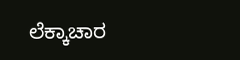ಲೆಕ್ಕಾಚಾರ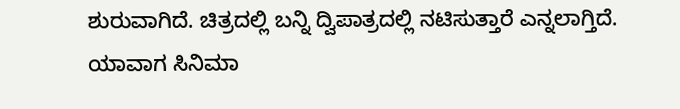ಶುರುವಾಗಿದೆ. ಚಿತ್ರದಲ್ಲಿ ಬನ್ನಿ ದ್ವಿಪಾತ್ರದಲ್ಲಿ ನಟಿಸುತ್ತಾರೆ ಎನ್ನಲಾಗ್ತಿದೆ. ಯಾವಾಗ ಸಿನಿಮಾ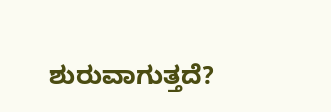ಶುರುವಾಗುತ್ತದೆ?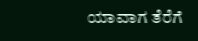ಯಾವಾಗ ತೆರೆಗೆ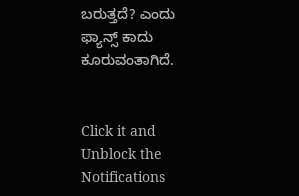ಬರುತ್ತದೆ? ಎಂದು ಫ್ಯಾನ್ಸ್ ಕಾದು ಕೂರುವಂತಾಗಿದೆ.


Click it and Unblock the Notifications